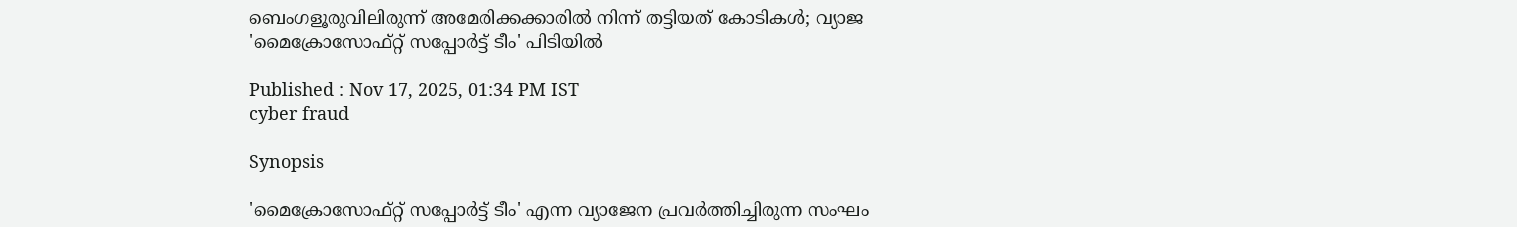ബെംഗളൂരുവിലിരുന്ന് അമേരിക്കക്കാരില്‍ നിന്ന് തട്ടിയത് കോടികള്‍; വ്യാജ 'മൈക്രോസോഫ്റ്റ് സപ്പോര്‍ട്ട് ടീം' പിടിയില്‍

Published : Nov 17, 2025, 01:34 PM IST
cyber fraud

Synopsis

'മൈക്രോസോഫ്റ്റ് സപ്പോര്‍ട്ട് ടീം' എന്ന വ്യാജേന പ്രവര്‍ത്തിച്ചിരുന്ന സംഘം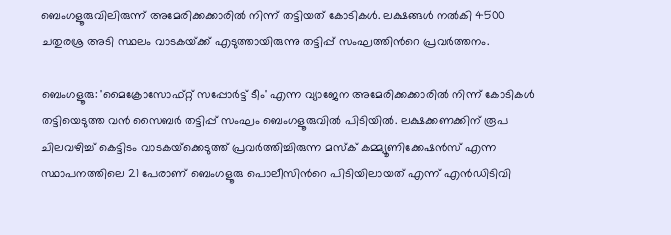ബെംഗളൂരുവിലിരുന്ന് അമേരിക്കക്കാരില്‍ നിന്ന് തട്ടിയത് കോടികള്‍. ലക്ഷങ്ങള്‍ നല്‍കി 4500 ചതുരശ്ര അടി സ്ഥലം വാടകയ്‌ക്ക് എടുത്തായിരുന്നു തട്ടിപ്പ് സംഘത്തിന്‍റെ പ്രവര്‍ത്തനം.

ബെംഗളൂരു: 'മൈക്രോസോഫ്റ്റ് സപ്പോര്‍ട്ട് ടീം' എന്ന വ്യാജേന അമേരിക്കക്കാരില്‍ നിന്ന് കോടികള്‍ തട്ടിയെടുത്ത വന്‍ സൈബര്‍ തട്ടിപ്പ് സംഘം ബെംഗളൂരുവില്‍ പിടിയില്‍. ലക്ഷക്കണക്കിന് രൂപ ചിലവഴിച്ച് കെട്ടിടം വാടകയ്‌ക്കെടുത്ത് പ്രവര്‍ത്തിച്ചിരുന്ന മസ്‌ക് കമ്മ്യൂണിക്കേഷന്‍സ് എന്ന സ്ഥാപനത്തിലെ 21 പേരാണ് ബെംഗളൂരു പൊലീസിന്‍റെ പിടിയിലായത് എന്ന് എന്‍ഡിടിവി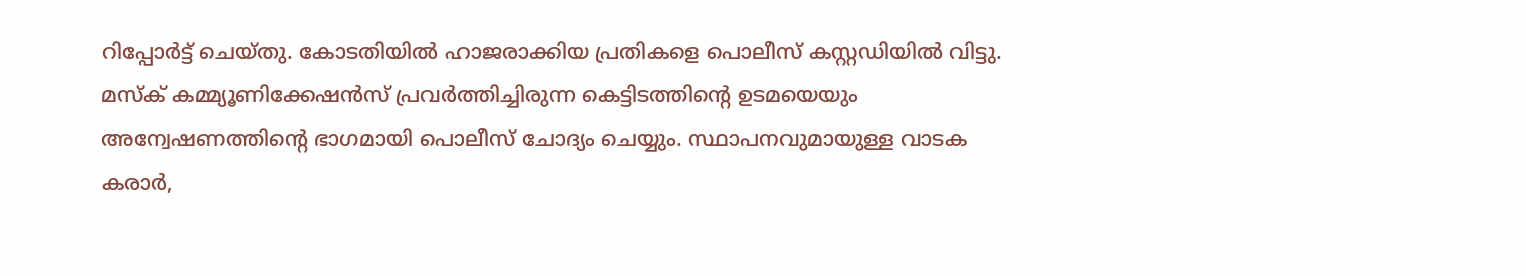റിപ്പോര്‍ട്ട് ചെയ്‌തു. കോടതിയില്‍ ഹാജരാക്കിയ പ്രതികളെ പൊലീസ് കസ്റ്റഡിയില്‍ വിട്ടു. മസ്‌ക് കമ്മ്യൂണിക്കേഷന്‍സ് പ്രവര്‍ത്തിച്ചിരുന്ന കെട്ടിടത്തിന്‍റെ ഉടമയെയും അന്വേഷണത്തിന്‍റെ ഭാഗമായി പൊലീസ് ചോദ്യം ചെയ്യും. സ്ഥാപനവുമായുള്ള വാടക കരാര്‍,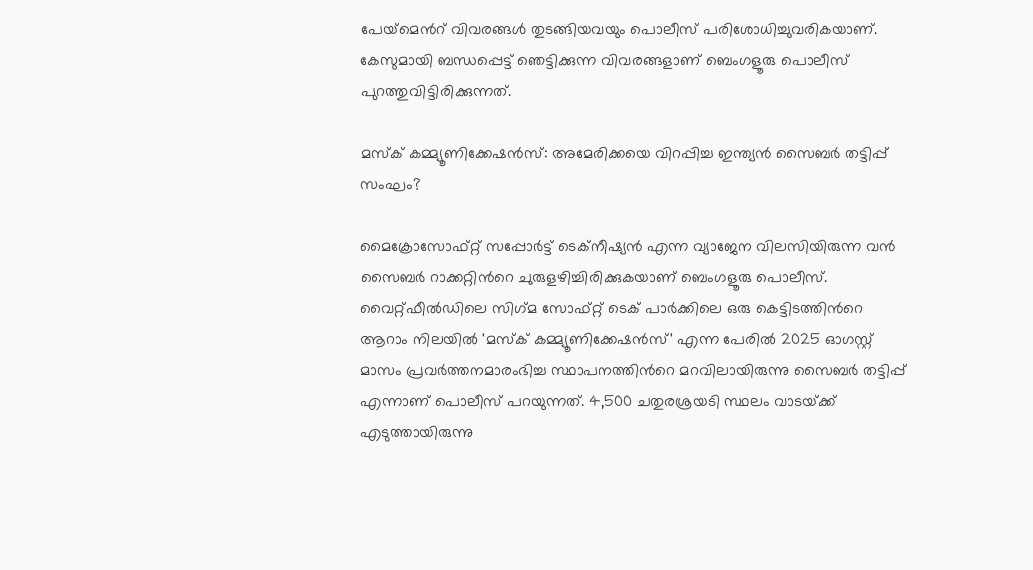പേയ്‌മെന്‍റ് വിവരങ്ങള്‍ തുടങ്ങിയവയും പൊലീസ് പരിശോധിച്ചുവരികയാണ്. കേസുമായി ബന്ധപ്പെട്ട് ഞെട്ടിക്കുന്ന വിവരങ്ങളാണ് ബെംഗളൂരു പൊലീസ് പുറത്തുവിട്ടിരിക്കുന്നത്.

മസ്‌ക് കമ്മ്യൂണിക്കേഷന്‍സ്: അമേരിക്കയെ വിറപ്പിച്ച ഇന്ത്യന്‍ സൈബര്‍ തട്ടിപ്പ് സംഘം?

മൈക്രോസോഫ്റ്റ് സപ്പോര്‍ട്ട് ടെക്‌നീഷ്യന്‍ എന്ന വ്യാജേന വിലസിയിരുന്ന വന്‍ സൈബര്‍ റാക്കറ്റിന്‍റെ ചുരുളഴിച്ചിരിക്കുകയാണ് ബെംഗളൂരു പൊലീസ്. വൈറ്റ്‌ഫീല്‍ഡിലെ സിഗ്‌മ സോഫ്റ്റ് ടെക് പാര്‍ക്കിലെ ഒരു കെട്ടിടത്തിന്‍റെ ആറാം നിലയില്‍ 'മസ്‌ക് കമ്മ്യൂണിക്കേഷന്‍സ്' എന്ന പേരില്‍ 2025 ഓഗസ്റ്റ് മാസം പ്രവര്‍ത്തനമാരംഭിച്ച സ്ഥാപനത്തിന്‍റെ മറവിലായിരുന്നു സൈബര്‍ തട്ടിപ്പ് എന്നാണ് പൊലീസ് പറയുന്നത്. 4,500 ചതുരശ്രയടി സ്ഥലം വാടയ്‌ക്ക് എടുത്തായിരുന്നു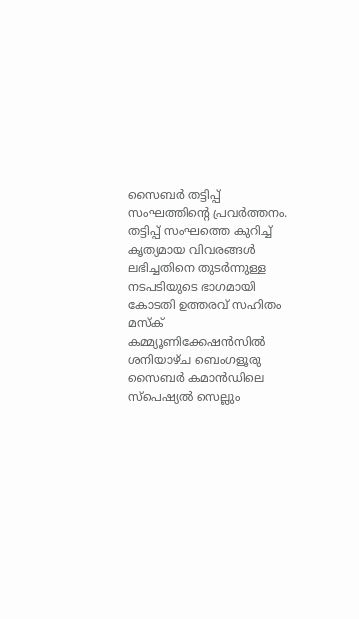സൈബര്‍ തട്ടിപ്പ് സംഘത്തിന്‍റെ പ്രവര്‍ത്തനം. തട്ടിപ്പ് സംഘത്തെ കുറിച്ച് കൃത്യമായ വിവരങ്ങള്‍ ലഭിച്ചതിനെ തുടര്‍ന്നുള്ള നടപടിയുടെ ഭാഗമായി കോടതി ഉത്തരവ് സഹിതം മസ്ക് കമ്മ്യൂണിക്കേഷന്‍സില്‍ ശനിയാഴ്‌ച ബെംഗളൂരു സൈബര്‍ കമാന്‍ഡിലെ സ്‌പെഷ്യല്‍ സെല്ലും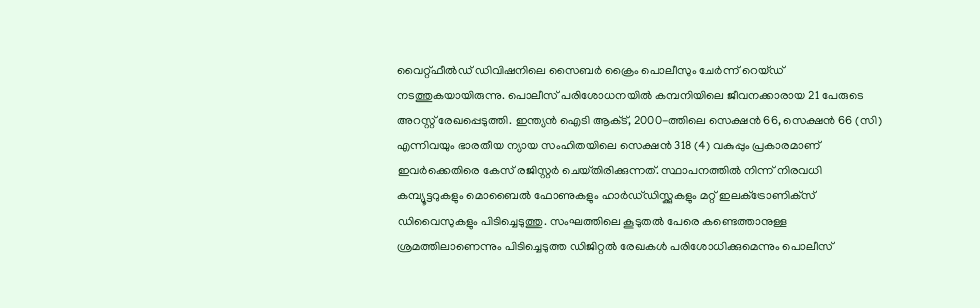വൈറ്റ്‌ഫീല്‍ഡ് ഡിവിഷനിലെ സൈബര്‍ ക്രൈം പൊലീസും ചേര്‍ന്ന് റെയ്‌ഡ് നടത്തുകയായിരുന്നു. പൊലീസ് പരിശോധനയില്‍ കമ്പനിയിലെ ജീവനക്കാരായ 21 പേരുടെ അറസ്റ്റ് രേഖപ്പെടുത്തി. ഇന്ത്യന്‍ ഐടി ആക്‌ട്, 2000-ത്തിലെ സെക്ഷന്‍ 66, സെക്ഷന്‍ 66 (സി) എന്നിവയും ഭാരതീയ ന്യായ സംഹിതയിലെ സെക്ഷന്‍ 318 (4) വകുപ്പും പ്രകാരമാണ് ഇവര്‍ക്കെതിരെ കേസ് രജിസ്റ്റര്‍ ചെയ്‌തിരിക്കുന്നത്. സ്ഥാപനത്തില്‍ നിന്ന് നിരവധി കമ്പ്യൂട്ടറുകളും മൊബൈല്‍ ഫോണുകളും ഹാര്‍ഡ്‌ഡിസ്ക്കുകളും മറ്റ് ഇലക്‌ട്രോണിക്‌സ് ഡിവൈസുകളും പിടിച്ചെടുത്തു. സംഘത്തിലെ കൂടുതല്‍ പേരെ കണ്ടെത്താനുള്ള ശ്രമത്തിലാണെന്നും പിടിച്ചെടുത്ത ഡിജിറ്റല്‍ രേഖകള്‍ പരിശോധിക്കുമെന്നും പൊലീസ്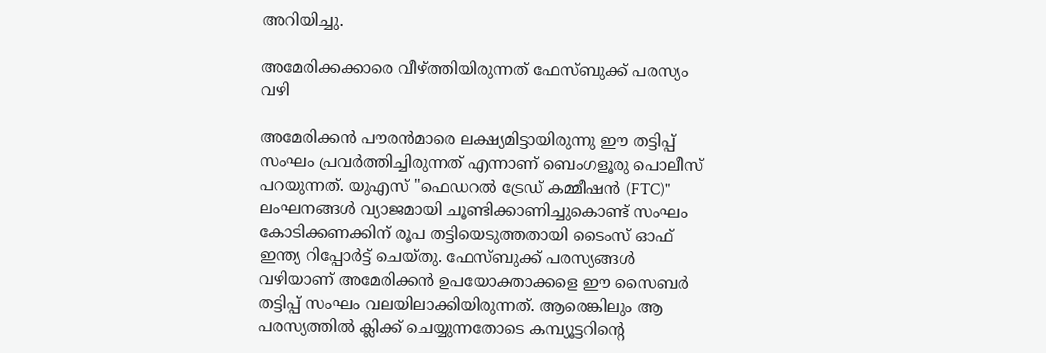അറിയിച്ചു.

അമേരിക്കക്കാരെ വീഴ്‌ത്തിയിരുന്നത് ഫേസ്ബുക്ക് പരസ്യം വഴി

അമേരിക്കന്‍ പൗരന്‍മാരെ ലക്ഷ്യമിട്ടായിരുന്നു ഈ തട്ടിപ്പ് സംഘം പ്രവര്‍ത്തിച്ചിരുന്നത് എന്നാണ് ബെംഗളൂരു പൊലീസ് പറയുന്നത്. യുഎസ് "ഫെഡറൽ ട്രേഡ് കമ്മീഷൻ (FTC)" ലംഘനങ്ങൾ വ്യാജമായി ചൂണ്ടിക്കാണിച്ചുകൊണ്ട് സംഘം കോടിക്കണക്കിന് രൂപ തട്ടിയെടുത്തതായി ടൈംസ് ഓഫ് ഇന്ത്യ റിപ്പോർട്ട് ചെയ്‌തു. ഫേസ്ബുക്ക് പരസ്യങ്ങൾ വഴിയാണ് അമേരിക്കൻ ഉപയോക്താക്കളെ ഈ സൈബര്‍ തട്ടിപ്പ് സംഘം വലയിലാക്കിയിരുന്നത്. ആരെങ്കിലും ആ പരസ്യത്തില്‍ ക്ലിക്ക് ചെയ്യുന്നതോടെ കമ്പ്യൂട്ടറിന്‍റെ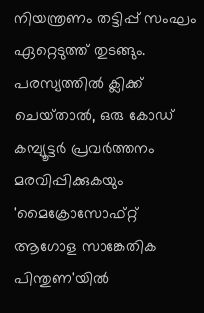നിയന്ത്രണം തട്ടിപ്പ് സംഘം ഏറ്റെടുത്ത് തുടങ്ങും. പരസ്യത്തിൽ ക്ലിക്ക് ചെയ്‌താല്‍, ഒരു കോഡ് കമ്പ്യൂട്ടർ പ്രവര്‍ത്തനം മരവിപ്പിക്കുകയും 'മൈക്രോസോഫ്റ്റ് ആഗോള സാങ്കേതിക പിന്തുണ'യിൽ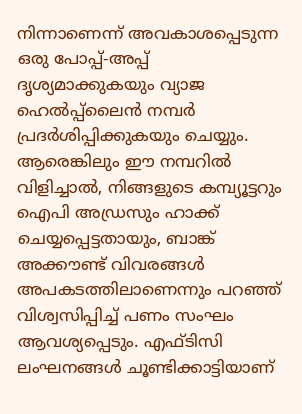നിന്നാണെന്ന് അവകാശപ്പെടുന്ന ഒരു പോപ്പ്-അപ്പ് ദൃശ്യമാക്കുകയും വ്യാജ ഹെൽപ്പ്‌ലൈൻ നമ്പർ പ്രദർശിപ്പിക്കുകയും ചെയ്യും. ആരെങ്കിലും ഈ നമ്പറില്‍ വിളിച്ചാല്‍, നിങ്ങളുടെ കമ്പ്യൂട്ടറും ഐപി അഡ്രസും ഹാക്ക് ചെയ്യപ്പെട്ടതായും, ബാങ്ക് അക്കൗണ്ട് വിവരങ്ങള്‍ അപകടത്തിലാണെന്നും പറഞ്ഞ് വിശ്വസിപ്പിച്ച് പണം സംഘം ആവശ്യപ്പെടും. എഫ്‌ടിസി ലംഘനങ്ങൾ ചൂണ്ടിക്കാട്ടിയാണ്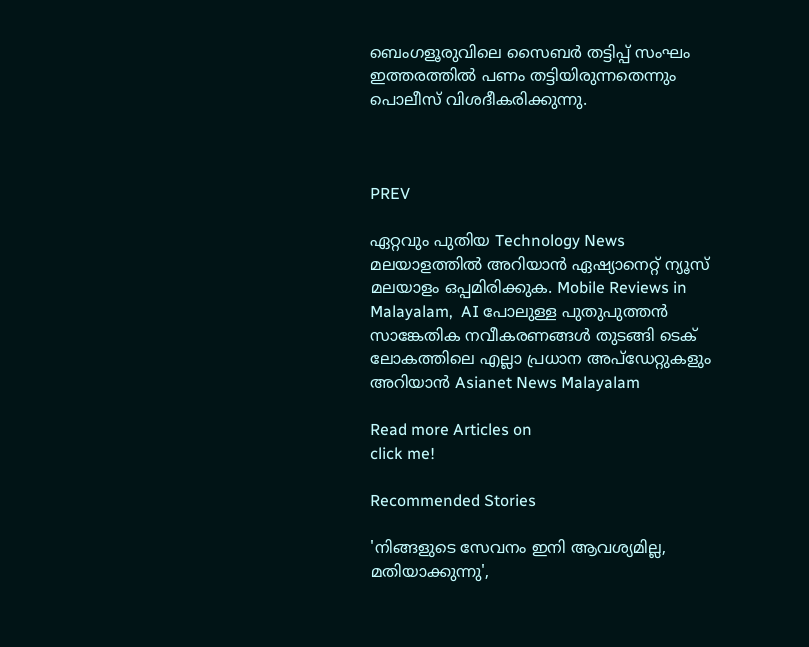ബെംഗളൂരുവിലെ സൈബര്‍ തട്ടിപ്പ് സംഘം ഇത്തരത്തില്‍ പണം തട്ടിയിരുന്നതെന്നും പൊലീസ് വിശദീകരിക്കുന്നു.



PREV

ഏറ്റവും പുതിയ Technology News മലയാളത്തിൽ അറിയാൻ ഏഷ്യാനെറ്റ് ന്യൂസ് മലയാളം ഒപ്പമിരിക്കുക. Mobile Reviews in Malayalam,  AI പോലുള്ള പുതുപുത്തൻ സാങ്കേതിക നവീകരണങ്ങൾ തുടങ്ങി ടെക് ലോകത്തിലെ എല്ലാ പ്രധാന അപ്‌ഡേറ്റുകളും അറിയാൻ Asianet News Malayalam

Read more Articles on
click me!

Recommended Stories

'നിങ്ങളുടെ സേവനം ഇനി ആവശ്യമില്ല, മതിയാക്കുന്നു',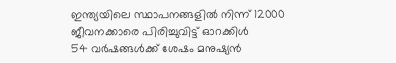ഇന്ത്യയിലെ സ്ഥാപനങ്ങളിൽ നിന്ന് 12000 ജീവനക്കാരെ പിരിച്ചുവിട്ട് ഓറക്കിൾ
54 വർഷങ്ങൾക്ക് ശേഷം മനുഷ്യൻ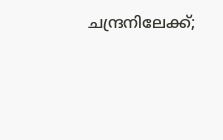ചന്ദ്രനിലേക്ക്;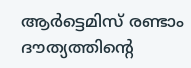ആ‌ർട്ടെമിസ് രണ്ടാം ദൗത്യത്തിന്‍റെ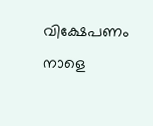വിക്ഷേപണം നാളെ